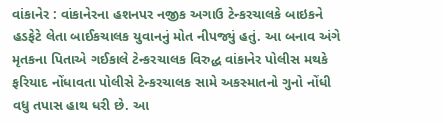વાંકાનેર : વાંકાનેરના હશનપર નજીક અગાઉ ટેન્કરચાલકે બાઇકને હડફેટે લેતા બાઈકચાલક યુવાનનું મોત નીપજ્યું હતું. આ બનાવ અંગે મૃતકના પિતાએ ગઈકાલે ટેન્કરચાલક વિરુદ્ધ વાંકાનેર પોલીસ મથકે ફરિયાદ નોંધાવતા પોલીસે ટેન્કરચાલક સામે અકસ્માતનો ગુનો નોંધી વધુ તપાસ હાથ ધરી છે. આ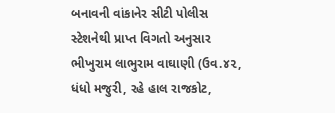બનાવની વાંકાનેર સીટી પોલીસ સ્ટેશનેથી પ્રાપ્ત વિગતો અનુસાર ભીખુરામ લાભુરામ વાઘાણી (ઉવ.૪૨, ધંધો મજુરી, રહે હાલ રાજકોટ,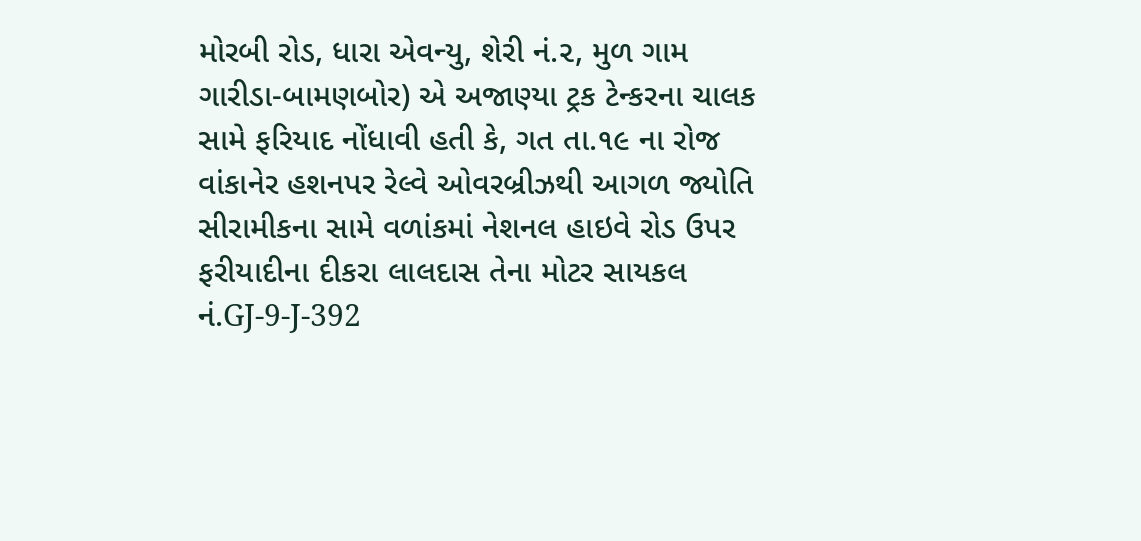મોરબી રોડ, ધારા એવન્યુ, શેરી નં.૨, મુળ ગામ ગારીડા-બામણબોર) એ અજાણ્યા ટ્રક ટેન્કરના ચાલક સામે ફરિયાદ નોંધાવી હતી કે, ગત તા.૧૯ ના રોજ વાંકાનેર હશનપર રેલ્વે ઓવરબ્રીઝથી આગળ જ્યોતિ સીરામીકના સામે વળાંકમાં નેશનલ હાઇવે રોડ ઉપર ફરીયાદીના દીકરા લાલદાસ તેના મોટર સાયકલ નં.GJ-9-J-392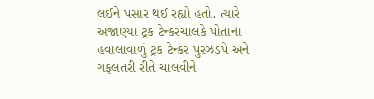લઈને પસાર થઈ રહ્યો હતો. ત્યારે અજાણ્યા ટ્રક ટેન્કરચાલકે પોતાના હવાલાવાળું ટ્રક ટેન્કર પુરઝડપે અને ગફલતરી રીતે ચાલવીને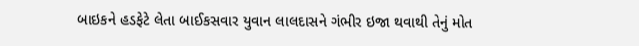બાઇકને હડફેટે લેતા બાઈકસવાર યુવાન લાલદાસને ગંભીર ઇજા થવાથી તેનું મોત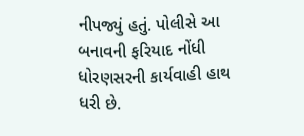નીપજ્યું હતું. પોલીસે આ બનાવની ફરિયાદ નોંધી ધોરણસરની કાર્યવાહી હાથ ધરી છે.